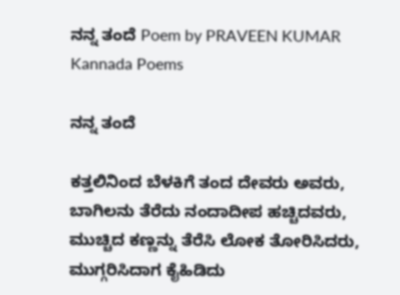ನನ್ನ ತಂದೆ Poem by PRAVEEN KUMAR Kannada Poems

ನನ್ನ ತಂದೆ

ಕತ್ತಲಿನಿಂದ ಬೆಳಕಿಗೆ ತಂದ ದೇವರು ಅವರು,
ಬಾಗಿಲನು ತೆರೆದು ನಂದಾದೀಪ ಹಚ್ಚಿದವರು,
ಮುಚ್ಚಿದ ಕಣ್ಣನ್ನು ತೆರೆಸಿ ಲೋಕ ತೋರಿಸಿದರು,
ಮುಗ್ಗರಿಸಿದಾಗ ಕೈಹಿಡಿದು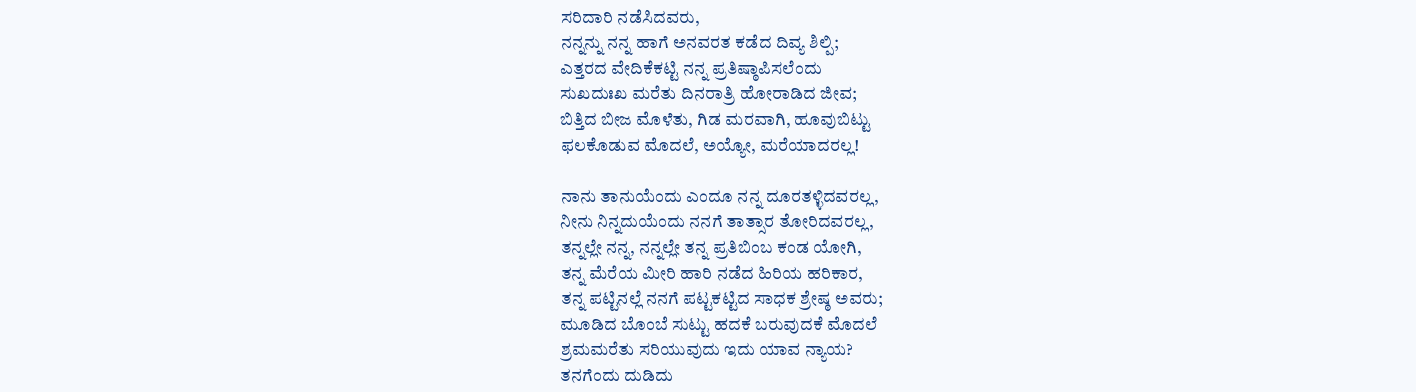ಸರಿದಾರಿ ನಡೆಸಿದವರು,
ನನ್ನನ್ನು ನನ್ನ ಹಾಗೆ ಅನವರತ ಕಡೆದ ದಿವ್ಯ ಶಿಲ್ಪಿ;
ಎತ್ತರದ ವೇದಿಕೆಕಟ್ಟಿ ನನ್ನ ಪ್ರತಿಷ್ಠಾಪಿಸಲೆಂದು
ಸುಖದುಃಖ ಮರೆತು ದಿನರಾತ್ರಿ ಹೋರಾಡಿದ ಜೀವ;
ಬಿತ್ತಿದ ಬೀಜ ಮೊಳೆತು, ಗಿಡ ಮರವಾಗಿ, ಹೂವುಬಿಟ್ಟು
ಫಲಕೊಡುವ ಮೊದಲೆ, ಅಯ್ಯೋ, ಮರೆಯಾದರಲ್ಲ!

ನಾನು ತಾನುಯೆಂದು ಎಂದೂ ನನ್ನ ದೂರತಳ್ಳಿದವರಲ್ಲ,
ನೀನು ನಿನ್ನದುಯೆಂದು ನನಗೆ ತಾತ್ಸಾರ ತೋರಿದವರಲ್ಲ,
ತನ್ನಲ್ಲೇ ನನ್ನ, ನನ್ನಲ್ಲೇ ತನ್ನ ಪ್ರತಿಬಿಂಬ ಕಂಡ ಯೋಗಿ,
ತನ್ನ ಮೆರೆಯ ಮೀರಿ ಹಾರಿ ನಡೆದ ಹಿರಿಯ ಹರಿಕಾರ,
ತನ್ನ ಪಟ್ಟಿನಲ್ಲೆ ನನಗೆ ಪಟ್ಟಕಟ್ಟಿದ ಸಾಧಕ ಶ್ರೇಷ್ಠ ಅವರು;
ಮೂಡಿದ ಬೊಂಬೆ ಸುಟ್ಟು ಹದಕೆ ಬರುವುದಕೆ ಮೊದಲೆ
ಶ್ರಮಮರೆತು ಸರಿಯುವುದು ಇದು ಯಾವ ನ್ಯಾಯ?
ತನಗೆಂದು ದುಡಿದು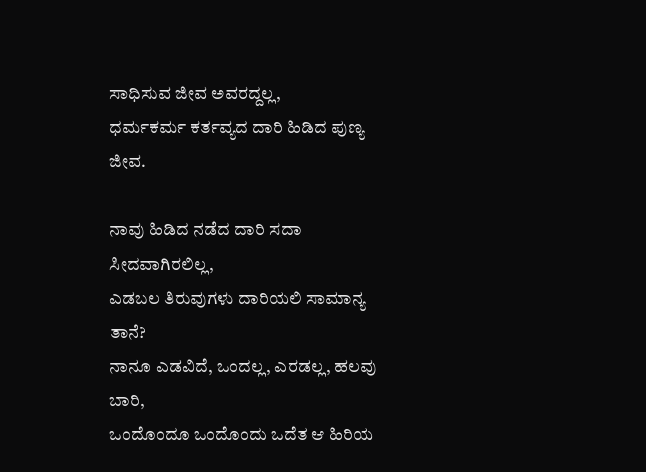ಸಾಧಿಸುವ ಜೀವ ಅವರದ್ದಲ್ಲ,
ಧರ್ಮಕರ್ಮ ಕರ್ತವ್ಯದ ದಾರಿ ಹಿಡಿದ ಪುಣ್ಯ ಜೀವ.

ನಾವು ಹಿಡಿದ ನಡೆದ ದಾರಿ ಸದಾ ಸೀದವಾಗಿರಲಿಲ್ಲ,
ಎಡಬಲ ತಿರುವುಗಳು ದಾರಿಯಲಿ ಸಾಮಾನ್ಯ ತಾನೆ?
ನಾನೂ ಎಡವಿದೆ, ಒಂದಲ್ಲ, ಎರಡಲ್ಲ, ಹಲವು ಬಾರಿ,
ಒಂದೊಂದೂ ಒಂದೊಂದು ಒದೆತ ಆ ಹಿರಿಯ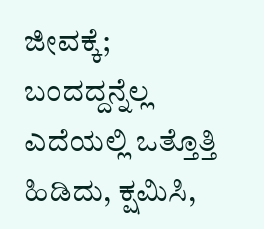ಜೀವಕ್ಕೆ;
ಬಂದದ್ದನ್ನೆಲ್ಲ ಎದೆಯಲ್ಲಿ ಒತ್ತೊತ್ತಿ ಹಿಡಿದು, ಕ್ಷಮಿಸಿ,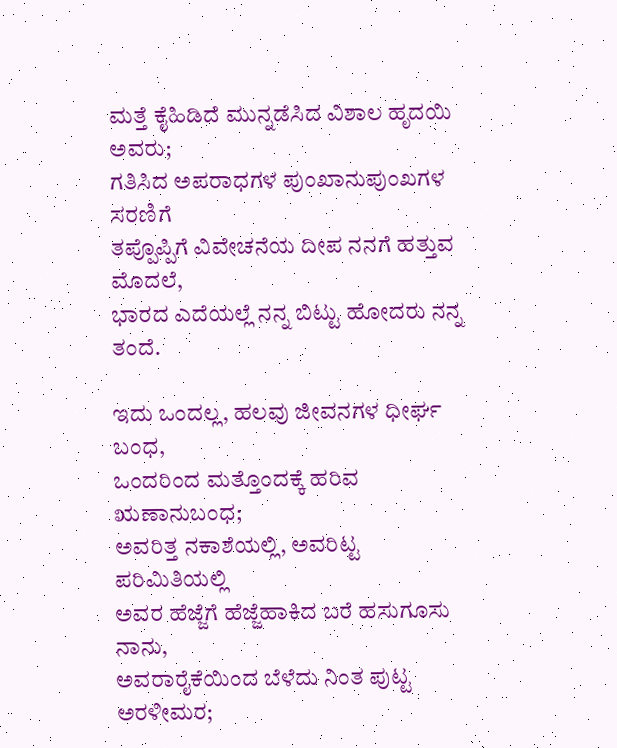ಮತ್ತೆ ಕೈಹಿಡಿದೆ ಮುನ್ನಡೆಸಿದ ವಿಶಾಲ ಹೃದಯಿ ಅವರು;
ಗತಿಸಿದ ಅಪರಾಧಗಳ ಪುಂಖಾನುಪುಂಖಗಳ ಸರಣಿಗೆ
ತಪ್ಪೊಪ್ಪಿಗೆ ವಿವೇಚನೆಯ ದೀಪ ನನಗೆ ಹತ್ತುವ ಮೊದಲೆ,
ಭಾರದ ಎದೆಯಲ್ಲೆ ನನ್ನ ಬಿಟ್ಟು ಹೋದರು ನನ್ನ ತಂದೆ.

ಇದು ಒಂದಲ್ಲ, ಹಲವು ಜೀವನಗಳ ಧೀರ್ಘ ಬಂಧ,
ಒಂದರಿಂದ ಮತ್ತೊಂದಕ್ಕೆ ಹರಿವ ಋಣಾನುಬಂಧ;
ಅವರಿತ್ತ ನಕಾಶೆಯಲ್ಲಿ, ಅವರಿಟ್ಟ ಪರಿಮಿತಿಯಲ್ಲಿ
ಅವರ ಹೆಜ್ಜೆಗೆ ಹೆಜ್ಜೆಹಾಕಿದ ಬರೆ ಹಸುಗೂಸು ನಾನು,
ಅವರಾರೈಕೆಯಿಂದ ಬೆಳೆದು ನಿಂತ ಪುಟ್ಟ ಅರಳೀಮರ;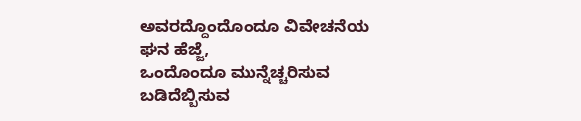ಅವರದ್ದೊಂದೊಂದೂ ವಿವೇಚನೆಯ ಘನ ಹೆಜ್ಜೆ,
ಒಂದೊಂದೂ ಮುನ್ನೆಚ್ಚರಿಸುವ ಬಡಿದೆಬ್ಬಿಸುವ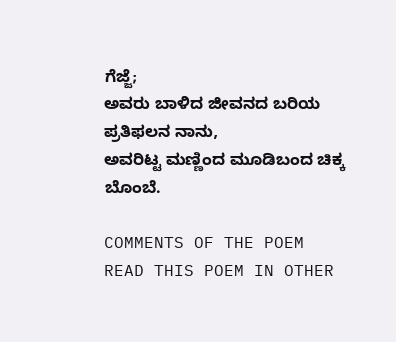ಗೆಜ್ಜೆ;
ಅವರು ಬಾಳಿದ ಜೀವನದ ಬರಿಯ ಪ್ರತಿಫಲನ ನಾನು,
ಅವರಿಟ್ಟ ಮಣ್ಣಿಂದ ಮೂಡಿಬಂದ ಚಿಕ್ಕ ಬೊಂಬೆ.

COMMENTS OF THE POEM
READ THIS POEM IN OTHER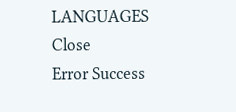LANGUAGES
Close
Error Success